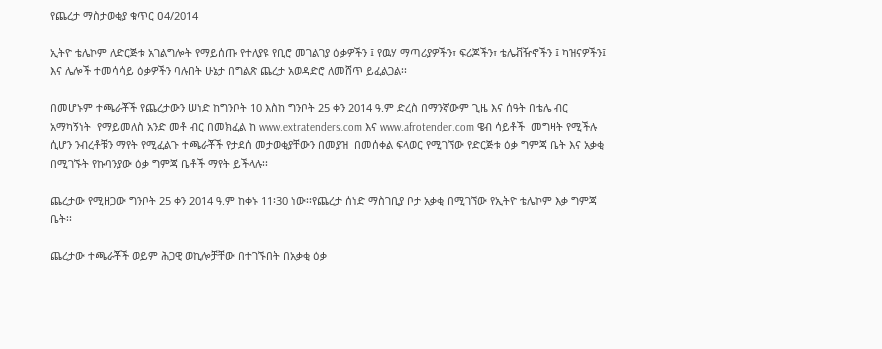የጨረታ ማስታወቂያ ቁጥር ዐ4/2014

ኢትዮ ቴሌኮም ለድርጅቱ አገልግሎት የማይሰጡ የተለያዩ የቢሮ መገልገያ ዕቃዎችን ፤ የዉሃ ማጣሪያዎችን፣ ፍሪጆችን፣ ቴሌቭዥኖችን ፤ ካዝናዎችን፤ እና ሌሎች ተመሳሳይ ዕቃዎችን ባሉበት ሁኔታ በግልጽ ጨረታ አወዳድሮ ለመሸጥ ይፈልጋል፡፡

በመሆኑም ተጫራቾች የጨረታውን ሠነድ ከግንቦት 10 እስከ ግንቦት 25 ቀን 2014 ዓ.ም ድረስ በማንኛውም ጊዜ እና ሰዓት በቴሌ ብር አማካኝነት  የማይመለስ አንድ መቶ ብር በመክፈል ከ www.extratenders.com እና www.afrotender.com ዌብ ሳይቶች  መግዛት የሚችሉ ሲሆን ንብረቶቹን ማየት የሚፈልጉ ተጫራቾች የታደሰ መታወቂያቸውን በመያዝ  በመሰቀል ፍላወር የሚገኘው የድርጅቱ ዕቃ ግምጃ ቤት እና አቃቂ በሚገኙት የኩባንያው ዕቃ ግምጃ ቤቶች ማየት ይችላሉ፡፡

ጨረታው የሚዘጋው ግንቦት 25 ቀን 2014 ዓ.ም ከቀኑ 11፡30 ነው፡፡የጨረታ ሰነድ ማስገቢያ ቦታ አቃቂ በሚገኘው የኢትዮ ቴሌኮም እቃ ግምጃ ቤት፡፡

ጨረታው ተጫራቾች ወይም ሕጋዊ ወኪሎቻቸው በተገኙበት በአቃቂ ዕቃ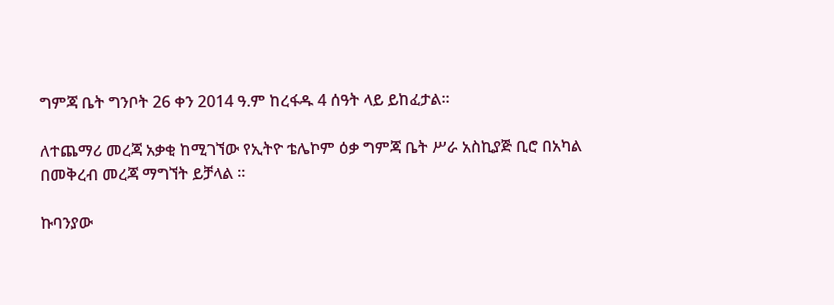ግምጃ ቤት ግንቦት 26 ቀን 2014 ዓ.ም ከረፋዱ 4 ሰዓት ላይ ይከፈታል፡፡

ለተጨማሪ መረጃ አቃቂ ከሚገኘው የኢትዮ ቴሌኮም ዕቃ ግምጃ ቤት ሥራ አስኪያጅ ቢሮ በአካል በመቅረብ መረጃ ማግኘት ይቻላል ፡፡

ኩባንያው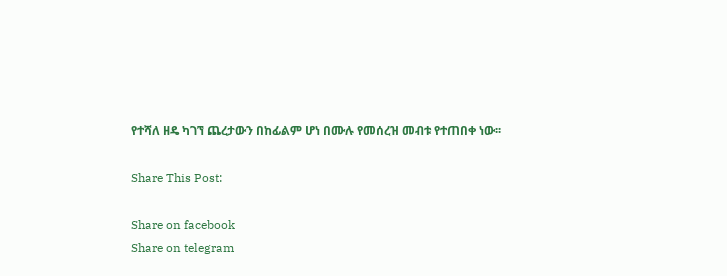የተሻለ ዘዴ ካገኘ ጨረታውን በከፊልም ሆነ በሙሉ የመሰረዝ መብቱ የተጠበቀ ነው፡፡

Share This Post:

Share on facebook
Share on telegram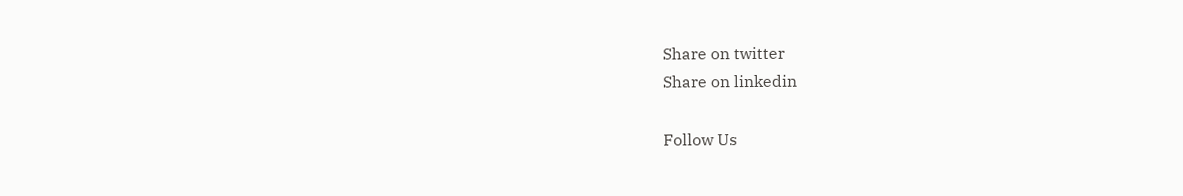Share on twitter
Share on linkedin

Follow Us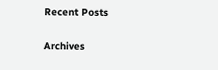Recent Posts

Archives